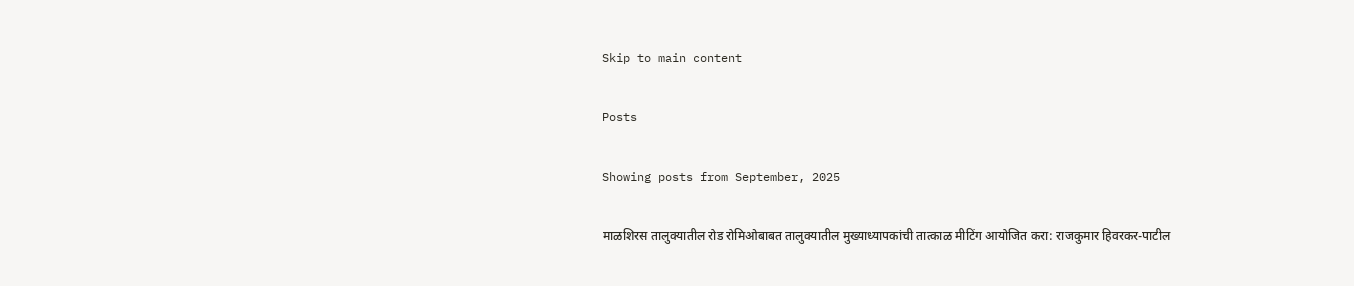Skip to main content

Posts

Showing posts from September, 2025

माळशिरस तालुक्यातील रोड रोमिओबाबत तालुक्यातील मुख्याध्यापकांची तात्काळ मीटिंग आयोजित करा: राजकुमार हिवरकर-पाटील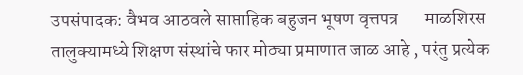उपसंपादक: वैभव आठवले साप्ताहिक बहुजन भूषण वृत्तपत्र       माळशिरस तालुक्यामध्ये शिक्षण संस्थांचे फार मोठ्या प्रमाणात जाळ आहे , परंतु प्रत्येक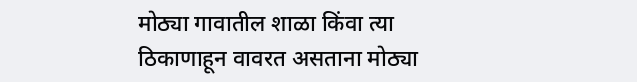मोठ्या गावातील शाळा किंवा त्या ठिकाणाहून वावरत असताना मोठ्या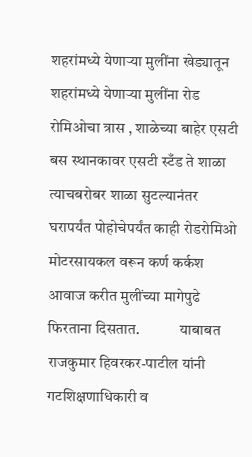शहरांमध्ये येणाऱ्या मुलींना खेड्यातून शहरांमध्ये येणाऱ्या मुलींना रोड रोमिओचा त्रास , शाळेच्या बाहेर एसटी बस स्थानकावर एसटी स्टँड ते शाळा त्याचबरोबर शाळा सुटल्यानंतर घरापर्यंत पोहोचेपर्यंत काही रोडरोमिओ मोटरसायकल वरून कर्ण कर्कश आवाज करीत मुलींच्या मागेपुढे फिरताना दिसतात.             याबाबत राजकुमार हिवरकर-पाटील यांनी गटशिक्षणाधिकारी व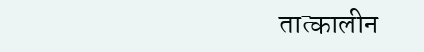तात्कालीन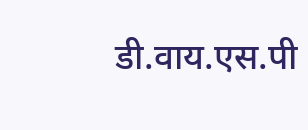डी.वाय.एस.पी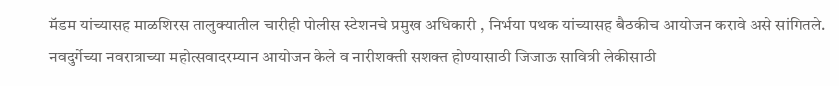मॅडम यांच्यासह माळशिरस तालुक्यातील चारीही पोलीस स्टेशनचे प्रमुख अधिकारी , निर्भया पथक यांच्यासह बैठकीच आयोजन करावे असे सांगितले.  नवदुर्गेच्या नवरात्राच्या महोत्सवादरम्यान आयोजन केले व नारीशक्ती सशक्त होण्यासाठी जिजाऊ सावित्री लेकीसाठी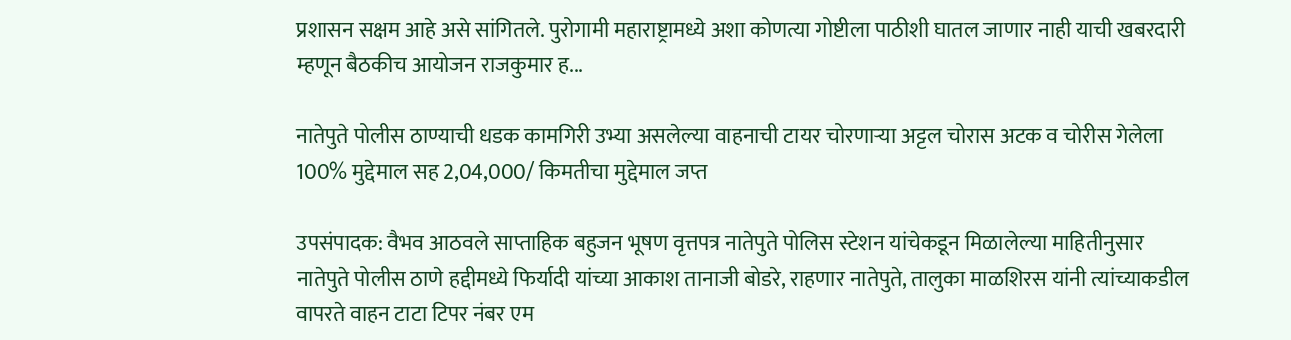प्रशासन सक्षम आहे असे सांगितले. पुरोगामी महाराष्ट्रामध्ये अशा कोणत्या गोष्टीला पाठीशी घातल जाणार नाही याची खबरदारी म्हणून बैठकीच आयोजन राजकुमार ह...

नातेपुते पोलीस ठाण्याची धडक कामगिरी उभ्या असलेल्या वाहनाची टायर चोरणाऱ्या अट्टल चोरास अटक व चोरीस गेलेला 100% मुद्देमाल सह 2,04,000/ किमतीचा मुद्देमाल जप्त

उपसंपादक: वैभव आठवले साप्ताहिक बहुजन भूषण वृत्तपत्र नातेपुते पोलिस स्टेशन यांचेकडून मिळालेल्या माहितीनुसार      नातेपुते पोलीस ठाणे हद्दीमध्ये फिर्यादी यांच्या आकाश तानाजी बोडरे, राहणार नातेपुते, तालुका माळशिरस यांनी त्यांच्याकडील वापरते वाहन टाटा टिपर नंबर एम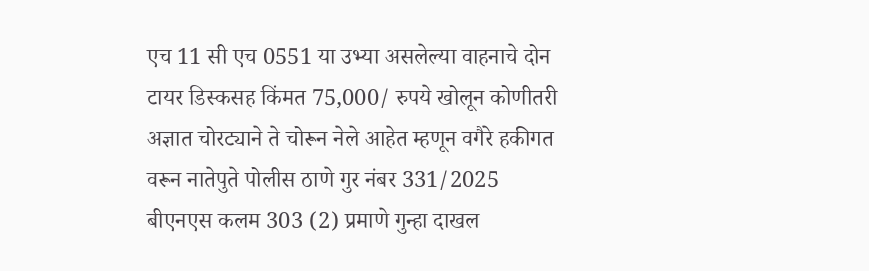एच 11 सी एच 0551 या उभ्या असलेल्या वाहनाचे दोन टायर डिस्कसह किंमत 75,000/ रुपये खोलून कोणीतरी अज्ञात चोरट्याने ते चोरून नेले आहेत म्हणून वगैरे हकीगत वरून नातेपुते पोलीस ठाणे गुर नंबर 331/2025 बीएनएस कलम 303 (2) प्रमाणे गुन्हा दाखल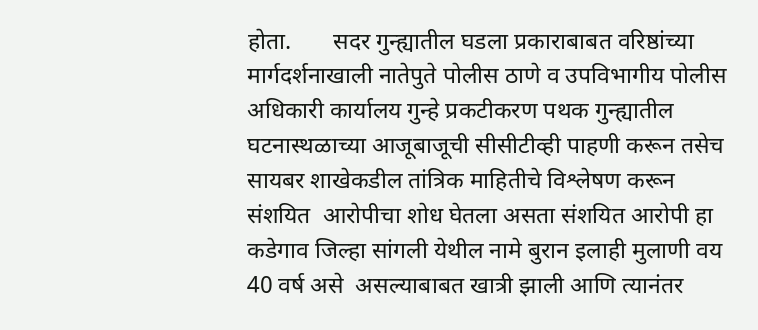होता.       सदर गुन्ह्यातील घडला प्रकाराबाबत वरिष्ठांच्या मार्गदर्शनाखाली नातेपुते पोलीस ठाणे व उपविभागीय पोलीस अधिकारी कार्यालय गुन्हे प्रकटीकरण पथक गुन्ह्यातील घटनास्थळाच्या आजूबाजूची सीसीटीव्ही पाहणी करून तसेच  सायबर शाखेकडील तांत्रिक माहितीचे विश्लेषण करून संशयित  आरोपीचा शोध घेतला असता संशयित आरोपी हा कडेगाव जिल्हा सांगली येथील नामे बुरान इलाही मुलाणी वय 40 वर्ष असे  असल्याबाबत खात्री झाली आणि त्यानंतर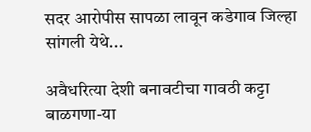सदर आरोपीस सापळा लावून कडेगाव जिल्हा सांगली येथे...

अवैधरित्या देशी बनावटीचा गावठी कट्टा बाळगणा-या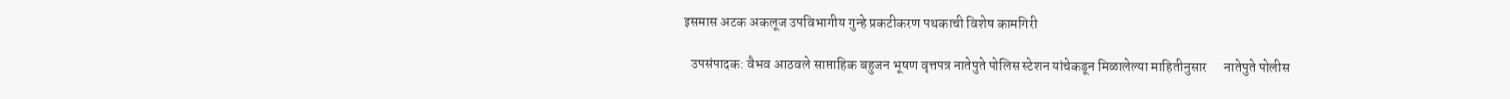इसमास अटक अकलूज उपविभागीय गुन्हे प्रकटीकरण पथकाची विशेष कामगिरी

  उपसंपादक: वैभव आठवले साप्ताहिक बहुजन भूषण वृत्तपत्र नातेपुते पोलिस स्टेशन यांचेकडून मिळालेल्या माहितीनुसार      नातेपुते पोलीस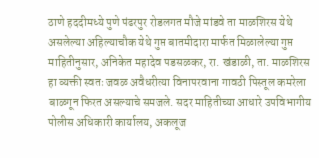ठाणे हददीमध्ये पुणे पंढरपुर रोडलगत मौजे मांडवे ता माळशिरस येथे असलेल्या अहिल्याचौक येथे गुप्त बातमीदारा मार्फत मिळालेल्या गुप्त माहितीनुसार, अनिकेत महादेव पडसळकर, रा. खंडाळी, ता. माळशिरस हा व्यक्ती स्वतः जवळ अवैधरीत्या विनापरवाना गावठी पिस्तूल कमरेला बाळगून फिरत असल्याचे समजले. सदर माहितीच्या आधारे उपविभागीय पोलीस अधिकारी कार्यालय, अकलूज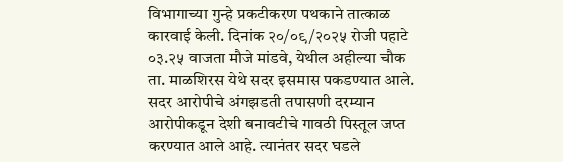विभागाच्या गुन्हे प्रकटीकरण पथकाने तात्काळ कारवाई केली. दिनांक २०/०९/२०२५ रोजी पहाटे ०३.२५ वाजता मौजे मांडवे, येथील अहील्या चौक ता. माळशिरस येथे सदर इसमास पकडण्यात आले. सदर आरोपीचे अंगझडती तपासणी दरम्यान आरोपीकडून देशी बनावटीचे गावठी पिस्तूल जप्त करण्यात आले आहे. त्यानंतर सदर घडले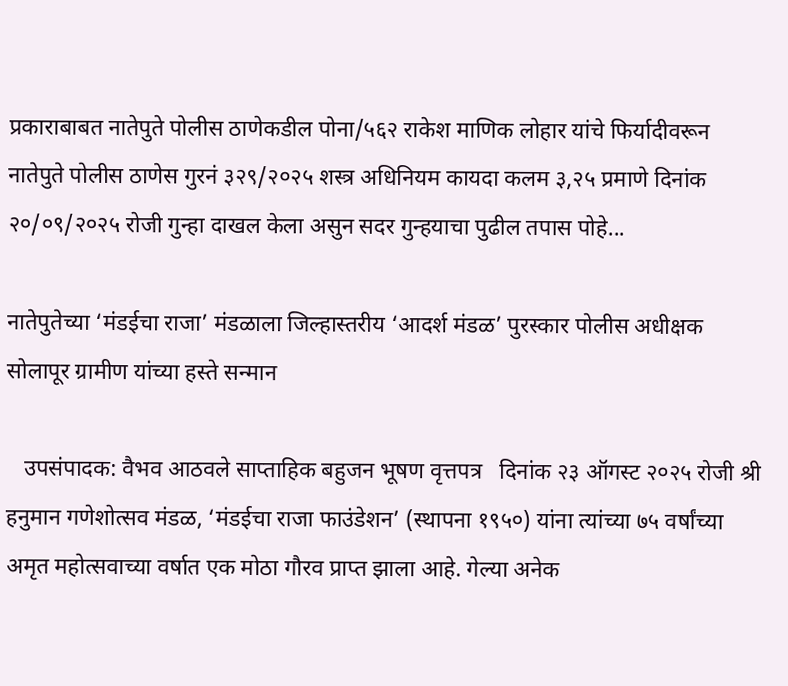प्रकाराबाबत नातेपुते पोलीस ठाणेकडील पोना/५६२ राकेश माणिक लोहार यांचे फिर्यादीवरून नातेपुते पोलीस ठाणेस गुरनं ३२९/२०२५ शस्त्र अधिनियम कायदा कलम ३,२५ प्रमाणे दिनांक २०/०९/२०२५ रोजी गुन्हा दाखल केला असुन सदर गुन्हयाचा पुढील तपास पोहे...

नातेपुतेच्या ‘मंडईचा राजा’ मंडळाला जिल्हास्तरीय ‘आदर्श मंडळ’ पुरस्कार पोलीस अधीक्षक सोलापूर ग्रामीण यांच्या हस्ते सन्मान

   उपसंपादक: वैभव आठवले साप्ताहिक बहुजन भूषण वृत्तपत्र   दिनांक २३ ऑगस्ट २०२५ रोजी श्री हनुमान गणेशोत्सव मंडळ, ‘मंडईचा राजा फाउंडेशन’ (स्थापना १९५०) यांना त्यांच्या ७५ वर्षांच्या अमृत महोत्सवाच्या वर्षात एक मोठा गौरव प्राप्त झाला आहे. गेल्या अनेक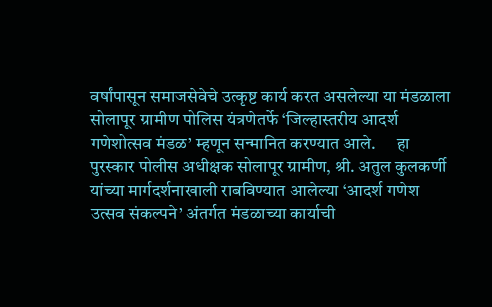वर्षांपासून समाजसेवेचे उत्कृष्ट कार्य करत असलेल्या या मंडळाला सोलापूर ग्रामीण पोलिस यंत्रणेतर्फे ‘जिल्हास्तरीय आदर्श गणेशोत्सव मंडळ’ म्हणून सन्मानित करण्यात आले.      हा पुरस्कार पोलीस अधीक्षक सोलापूर ग्रामीण, श्री. अतुल कुलकर्णी यांच्या मार्गदर्शनाखाली राबविण्यात आलेल्या ‘आदर्श गणेश उत्सव संकल्पने’ अंतर्गत मंडळाच्या कार्याची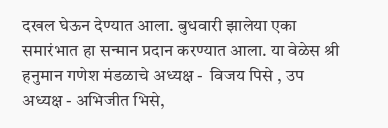दखल घेऊन देण्यात आला. बुधवारी झालेया एका समारंभात हा सन्मान प्रदान करण्यात आला. या वेळेस श्री हनुमान गणेश मंडळाचे अध्यक्ष -  विजय पिसे , उप अध्यक्ष - अभिजीत भिसे,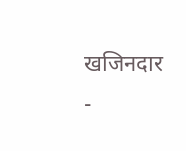खजिनदार -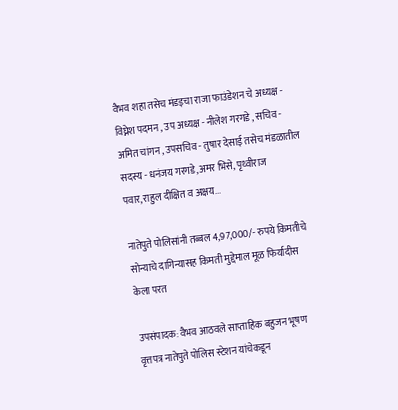वैभव शहा तसेच मंडइचा राजा फाउंडेशन चे अध्यक्ष - विघ्नेश पदमन , उप अध्यक्ष - नीलेश गरगडे , सचिव - अमित चांगन , उपसचिव - तुषार देसाई तसेच मंडळातील सदस्य - धनंजय गरगडे,अमर भिसे, पृथ्वीराज पवार,राहुल दीक्षित व अक्षय...

नातेपुते पोलिसांनी तब्बल 4,97,000/- रुपये किमतीचे सोन्याचे दागिन्यासह किमती मुद्देमाल मूळ फिर्यादीस केला परत

उपसंपादक: वैभव आठवले साप्ताहिक बहुजन भूषण वृत्तपत्र नातेपुते पोलिस स्टेशन यांचेकडून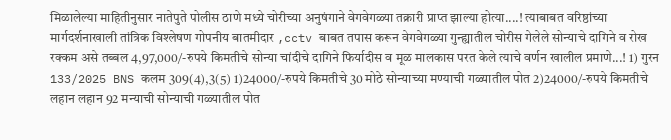मिळालेल्या माहितीनुसार नातेपुते पोलीस ठाणे मध्ये चोरीच्या अनुषंगाने वेगवेगळ्या तक्रारी प्राप्त झाल्या होत्या....! त्याबाबत वरिष्ठांच्या मार्गदर्शनाखाली तांत्रिक विश्लेषण गोपनीय बातमीदार ,cctv बाबत तपास करून वेगवेगळ्या गुन्ह्यातील चोरीस गेलेले सोन्याचे दागिने व रोख रक्कम असे तब्बल 4,97,000/-रुपये किमतीचे सोन्या चांदीचे दागिने फिर्यादीस व मूळ मालकास परत केले त्याचे वर्णन खालील प्रमाणे...! 1) गुरन 133/2025 BNS कलम 309(4),3(5) 1)24000/-रुपये किमतीचे 30 मोठे सोन्याच्या मण्याची गळ्यातील पोत 2)24000/-रुपये किमतीचे लहान लहान 92 मन्याची सोन्याची गळ्यातील पोत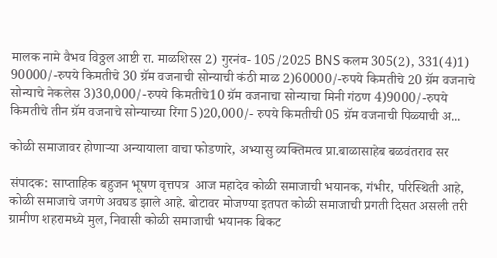मालक नामे वैभव विठ्ठल आष्टी रा. माळशिरस 2) गुरनंव- 105/2025 BNS कलम 305(2), 331(4)1) 90000/-रुपये किमतीचे 30 ग्रॅम वजनाची सोन्याची कंठी माळ 2)60000/-रुपये किमतीचे 20 ग्रॅम वजनाचे सोन्याचे नेकलेस 3)30,000/-रुपये किमतीचे10 ग्रॅम वजनाचा सोन्याचा मिनी गंठण 4)9000/-रुपये किमतीचे तीन ग्रॅम वजनाचे सोन्याच्या रिंगा 5)20,000/- रुपये किमतीची 05 ग्रॅम वजनाची पिळ्याची अ...

कोळी समाजावर होणाऱ्या अन्यायाला वाचा फोडणारे, अभ्यासु व्यक्तिमत्व प्रा.बाळासाहेब बळवंतराव सर

संपादक: साप्ताहिक बहुजन भूषण वृत्तपत्र  आज महादेव कोळी समाजाची भयानक, गंभीर, परिस्थिती आहे, कोळी समाजाचे जगणे अवघड झाले आहे. बोटावर मोजण्या इतपत कोळी समाजाची प्रगती दिसत असली तरी ग्रामीण शहरामध्ये मुल, निवासी कोळी समाजाची भयानक बिकट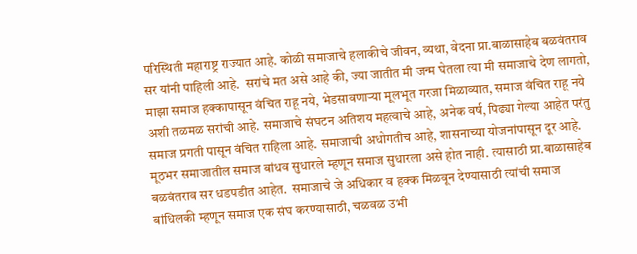परिस्थिती महाराष्ट्र राज्यात आहे. कोळी समाजाचे हलाकीचे जीवन, व्यथा, वेदना प्रा.बाळासाहेब बळवंतराव सर यांनी पाहिली आहे.  सरांचे मत असे आहे की, ज्या जातीत मी जन्म घेतला त्या मी समाजाचे देण लागतो, माझा समाज हक्कापासून वंचित राहू नये, भेडसावणाऱ्या मूलभूत गरजा मिळाव्यात, समाज वंचित राहू नये अशी तळमळ सरांची आहे. समाजाचे संघटन अतिशय महत्वाचे आहे, अनेक वर्ष, पिढ्या गेल्या आहेत परंतु समाज प्रगती पासून वंचित राहिला आहे. समाजाची अधोगतीच आहे, शासनाच्या योजनांपासून दूर आहे. मूठभर समाजातील समाज बांधव सुधारले म्हणून समाज सुधारला असे होत नाही. त्यासाठी प्रा.बाळासाहेब  बळवंतराव सर धडपडीत आहेत.  समाजाचे जे अधिकार व हक्क मिळवून देण्यासाठी त्यांची समाज बांधिलकी म्हणून समाज एक संघ करण्यासाठी, चळवळ उभी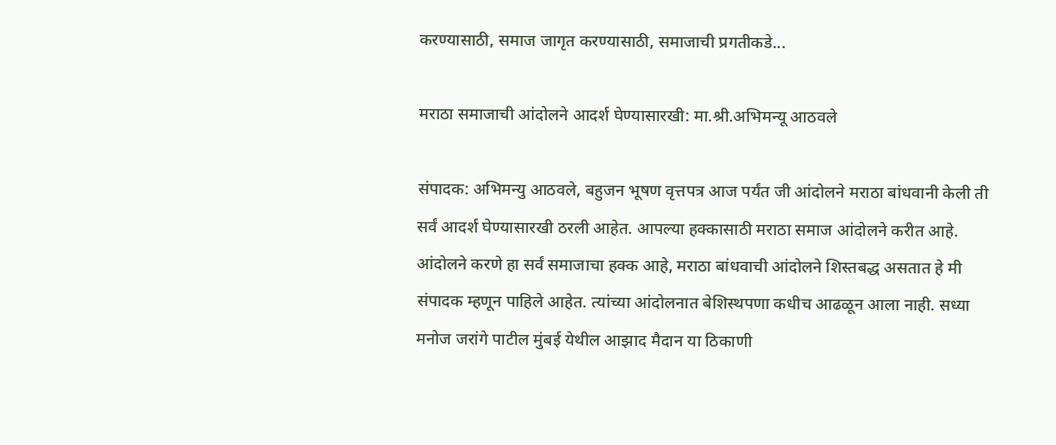करण्यासाठी, समाज जागृत करण्यासाठी, समाजाची प्रगतीकडे...

मराठा समाजाची आंदोलने आदर्श घेण्यासारखी: मा.श्री.अभिमन्यू आठवले

संपादक: अभिमन्यु आठवले, बहुजन भूषण वृत्तपत्र आज पर्यंत जी आंदोलने मराठा बांधवानी केली ती सर्वं आदर्श घेण्यासारखी ठरली आहेत. आपल्या हक्कासाठी मराठा समाज आंदोलने करीत आहे. आंदोलने करणे हा सर्वं समाजाचा हक्क आहे, मराठा बांधवाची आंदोलने शिस्तबद्ध असतात हे मी संपादक म्हणून पाहिले आहेत. त्यांच्या आंदोलनात बेशिस्थपणा कधीच आढळून आला नाही. सध्या मनोज जरांगे पाटील मुंबई येथील आझाद मैदान या ठिकाणी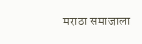मराठा समाजाला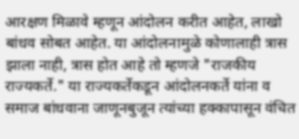आरक्षण मिळावे म्हणून आंदोलन करीत आहेत, लाखो बांधव सोबत आहेत. या आंदोलनामुळे कोणालाही त्रास झाला नाही, त्रास होत आहे तो म्हणजे "राजकीय राज्यकर्ते." या राज्यकर्तेकडून आंदोलनकर्ते यांना व समाज बांधवाना जाणूनबुजून त्यांच्या हक्कापासून वंचित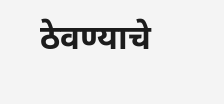ठेवण्याचे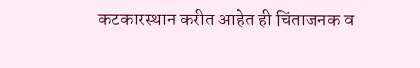कटकारस्थान करीत आहेत ही चिंताजनक व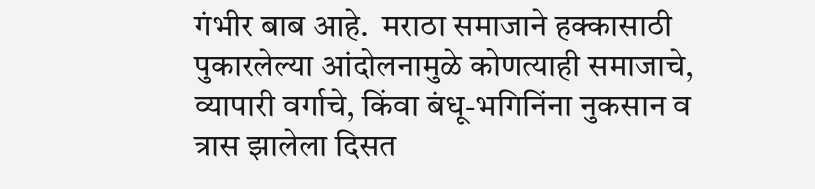गंभीर बाब आहे.  मराठा समाजाने हक्कासाठी पुकारलेल्या आंदोलनामुळे कोणत्याही समाजाचे, व्यापारी वर्गाचे, किंवा बंधू-भगिनिंना नुकसान व त्रास झालेला दिसत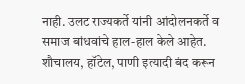नाही. उलट राज्यकर्ते यांनी आंदोलनकर्ते व समाज बांधवांचे हाल-हाल केले आहेत. शौचालय, हॉटेल, पाणी इत्यादी बंद करून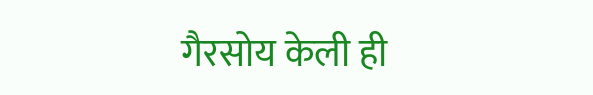गैरसोय केली ही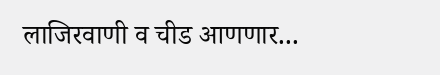लाजिरवाणी व चीड आणणार...